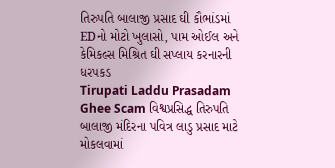તિરુપતિ બાલાજી પ્રસાદ ઘી કૌભાંડમાં EDનો મોટો ખુલાસો, પામ ઓઈલ અને કેમિકલ્સ મિશ્રિત ઘી સપ્લાય કરનારની ધરપકડ
Tirupati Laddu Prasadam Ghee Scam વિશ્વપ્રસિદ્ધ તિરુપતિ બાલાજી મંદિરના પવિત્ર લાડુ પ્રસાદ માટે મોકલવામાં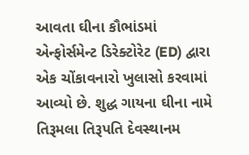આવતા ઘીના કૌભાંડમાં એન્ફોર્સમેન્ટ ડિરેક્ટોરેટ (ED) દ્વારા એક ચોંકાવનારો ખુલાસો કરવામાં આવ્યો છે. શુદ્ધ ગાયના ઘીના નામે તિરૂમલા તિરૂપતિ દેવસ્થાનમ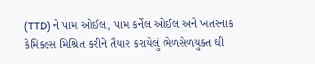(TTD) ને પામ ઓઈલ, પામ કર્નેલ ઓઈલ અને ખતરનાક કેમિકલ્સ મિશ્રિત કરીને તૈયાર કરાયેલું ભેળસેળયુક્ત ઘી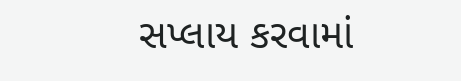સપ્લાય કરવામાં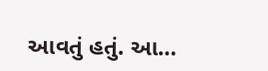આવતું હતું. આ…